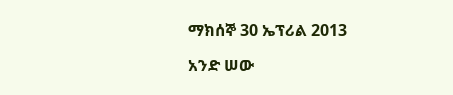ማክሰኞ 30 ኤፕሪል 2013

አንድ ሠው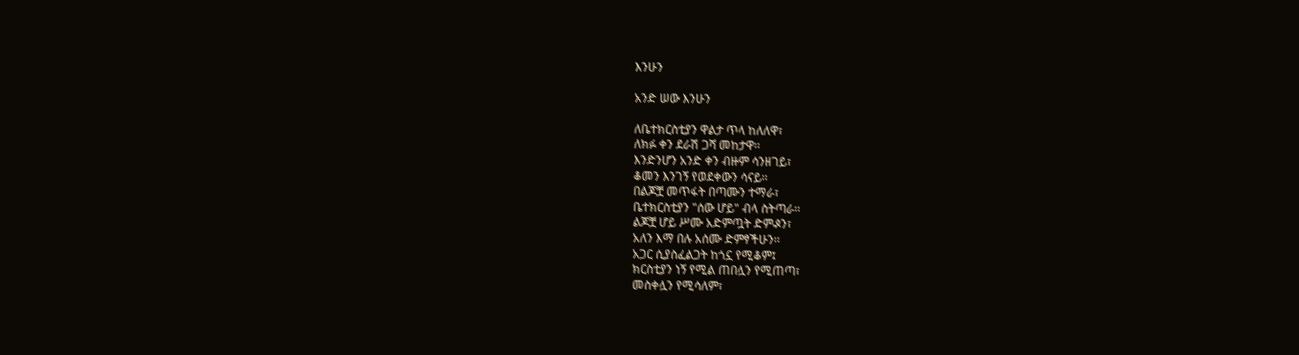እንሁን

አንድ ሠው እንሁን

ለቤተክርስቲያን ዋልታ ጥላ ከለለዋ፣
ለክፉ ቀን ደራሽ ጋሻ መከታዋ፡፡
እንድንሆን አንድ ቀን ብዙም ሳንዘገይ፣
ቆመን እንገኝ የወደቀውን ሳናይ፡፡
በልጆቿ መጥፋት በጣሙን ተማራ፣
ቤተክርስቲያን "ሰው ሆይ" ብላ ስትጣራ፡፡
ልጆቿ ሆይ ሥሙ አድምጧት ድምⶑን፣
አለን እማ በሉ አሰሙ ድምፃችሁን፡፡
አጋር ሲያስፈልጋት ከጎኗ የሚቆም፤
ክርስቲያን ነኝ የሚል ጠበሏን የሚጠጣ፣
መስቀሏን የሚሳለም፣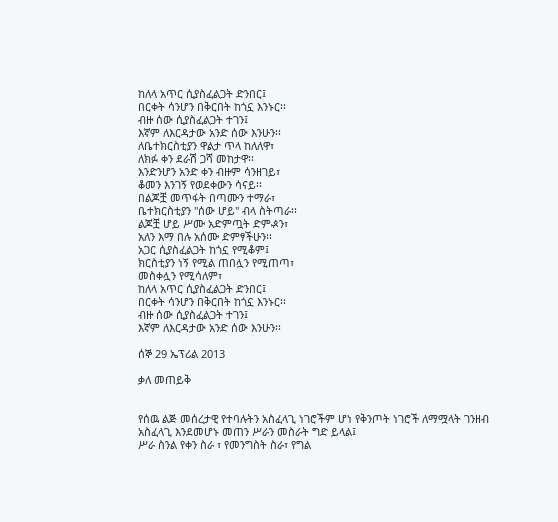ከለላ አጥር ሲያስፈልጋት ድንበር፤
በርቀት ሳንሆን በቅርበት ከጎኗ እንኑር፡፡
ብዙ ሰው ሲያስፈልጋት ተገን፤
እኛም ለእርዳታው አንድ ሰው እንሁን፡፡
ለቤተክርስቲያን ዋልታ ጥላ ከለለዋ፣
ለክፉ ቀን ደራሽ ጋሻ መከታዋ፡፡
እንድንሆን አንድ ቀን ብዙም ሳንዘገይ፣
ቆመን እንገኝ የወደቀውን ሳናይ፡፡
በልጆቿ መጥፋት በጣሙን ተማራ፣
ቤተክርስቲያን "ሰው ሆይ" ብላ ስትጣራ፡፡
ልጆቿ ሆይ ሥሙ አድምጧት ድምⶑን፣
አለን እማ በሉ አሰሙ ድምፃችሁን፡፡
አጋር ሲያስፈልጋት ከጎኗ የሚቆም፤
ክርስቲያን ነኝ የሚል ጠበሏን የሚጠጣ፣
መስቀሏን የሚሳለም፣
ከለላ አጥር ሲያስፈልጋት ድንበር፤
በርቀት ሳንሆን በቅርበት ከጎኗ እንኑር፡፡
ብዙ ሰው ሲያስፈልጋት ተገን፤
እኛም ለእርዳታው አንድ ሰው እንሁን፡፡

ሰኞ 29 ኤፕሪል 2013

ቃለ መጠይቅ


የሰዉ ልጅ መሰረታዊ የተባሉትን አስፈላጊ ነገሮችም ሆነ የቅንጦት ነገሮች ለማሟላት ገንዘብ አስፈላጊ እንደመሆኑ መጠን ሥራን መስራት ግድ ይላል፤
ሥራ ስንል የቀን ስራ ፣ የመንግስት ስራ፣ የግል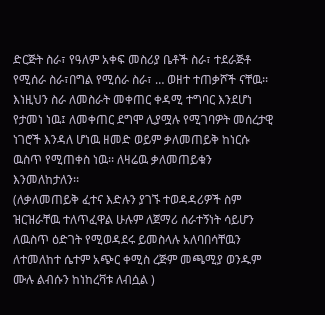ድርጅት ስራ፣ የዓለም አቀፍ መስሪያ ቤቶች ስራ፣ ተደራጅቶ የሚሰራ ስራ፣በግል የሚሰራ ስራ፣ … ወዘተ ተጠቃሾች ናቸዉ፡፡
እነዚህን ስራ ለመስራት መቀጠር ቀዳሚ ተግባር እንደሆነ የታመነ ነዉ፤ ለመቀጠር ደግሞ ሊያሟሉ የሚገባዎት መሰረታዊ ነገሮች እንዳለ ሆነዉ ዘመድ ወይም ቃለመጠይቅ ከነርሱ ዉስጥ የሚጠቀስ ነዉ፡፡ ለዛሬዉ ቃለመጠይቁን እንመለከታለን፡፡
(ለቃለመጠይቅ ፈተና እድሉን ያገኙ ተወዳዳሪዎች ስም ዝርዝራቸዉ ተለጥፈዋል ሁሉም ለጀማሪ ሰራተኝነት ሳይሆን ለዉስጥ ዕድገት የሚወዳደሩ ይመስላሉ አለባበሳቸዉን ለተመለከተ ሴተም አጭር ቀሚስ ረጅም መጫሚያ ወንዱም ሙሉ ልብሱን ከነከረቫቱ ለብሷል )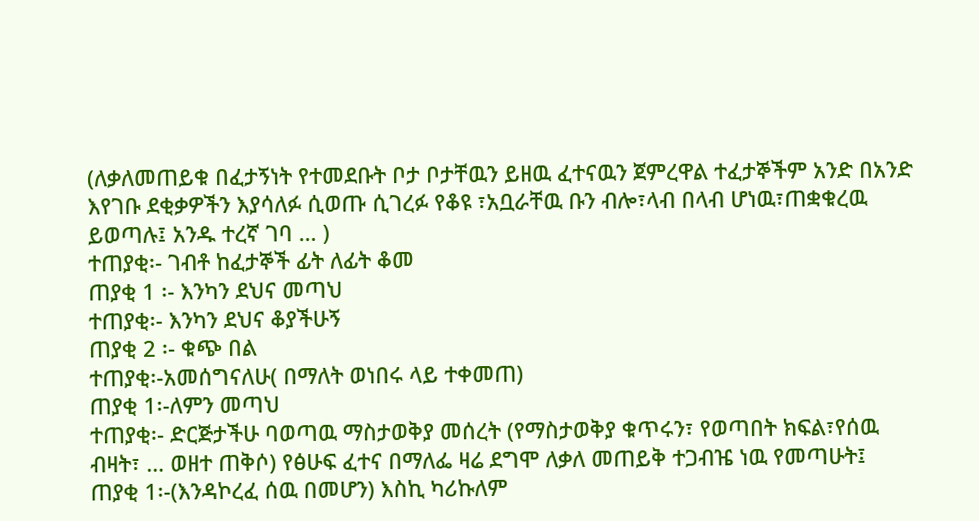(ለቃለመጠይቁ በፈታኝነት የተመደቡት ቦታ ቦታቸዉን ይዘዉ ፈተናዉን ጀምረዋል ተፈታኞችም አንድ በአንድ እየገቡ ደቂቃዎችን እያሳለፉ ሲወጡ ሲገረፉ የቆዩ ፣አቧራቸዉ ቡን ብሎ፣ላብ በላብ ሆነዉ፣ጠቋቁረዉ ይወጣሉ፤ አንዱ ተረኛ ገባ … )
ተጠያቂ፡- ገብቶ ከፈታኞች ፊት ለፊት ቆመ
ጠያቂ 1 ፡- እንካን ደህና መጣህ
ተጠያቂ፡- እንካን ደህና ቆያችሁኝ
ጠያቂ 2 ፡- ቁጭ በል
ተጠያቂ፡-አመሰግናለሁ( በማለት ወነበሩ ላይ ተቀመጠ)
ጠያቂ 1፡-ለምን መጣህ
ተጠያቂ፡- ድርጅታችሁ ባወጣዉ ማስታወቅያ መሰረት (የማስታወቅያ ቁጥሩን፣ የወጣበት ክፍል፣የሰዉ ብዛት፣ … ወዘተ ጠቅሶ) የፅሁፍ ፈተና በማለፌ ዛሬ ደግሞ ለቃለ መጠይቅ ተጋብዤ ነዉ የመጣሁት፤
ጠያቂ 1፡-(እንዳኮረፈ ሰዉ በመሆን) እስኪ ካሪኩለም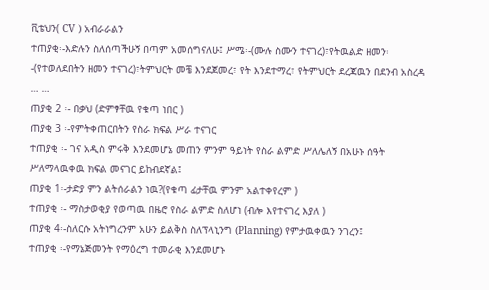ቪቴህን( CV ) አብራራልን
ተጠያቂ፡-እድሉን ስለሰጣችሁኝ በጣም አመሰግናለሁ፤ ሥሜ፡-(ሙሉ ስሙን ተናገረ)፣የትዉልድ ዘመን፡-(የተወለደበትን ዘመን ተናገረ)፣ትምህርት መቼ እንደጀመረ፣ የት እንደተማረ፣ የትምህርት ደረጃዉን በደንብ አስረዳ … …
ጠያቂ 2 ፡- በቃህ (ድምፃቸዉ የቁጣ ነበር )
ጠያቂ 3 ፡-የምትቀጠርበትን የስራ ክፍል ሥራ ተናገር
ተጠያቂ ፡- ገና አዲስ ምሩቅ እንደመሆኔ መጠን ምንም ዓይነት የስራ ልምድ ሥለሌለኝ በአሁኑ ሰዓት ሥለማላዉቀዉ ክፍል መናገር ይከብደኛል፤
ጠያቂ 1፡-ታድያ ምን ልትሰራልን ነዉ?(የቁጣ ፊታቸዉ ምንም አልተቀየረም )
ተጠያቂ ፡- ማስታወቂያ የወጣዉ በዜሮ የስራ ልምድ ስለሆነ (ብሎ እየተናገረ እያለ )
ጠያቂ 4፡-ስለርሱ አትነግረንም አሁን ይልቅስ ስለፕላኒንግ (Planning) የምታዉቀዉን ንገረን፤
ተጠያቂ ፡-የማኔጅመንት የማዕረግ ተመራቂ እንደመሆኑ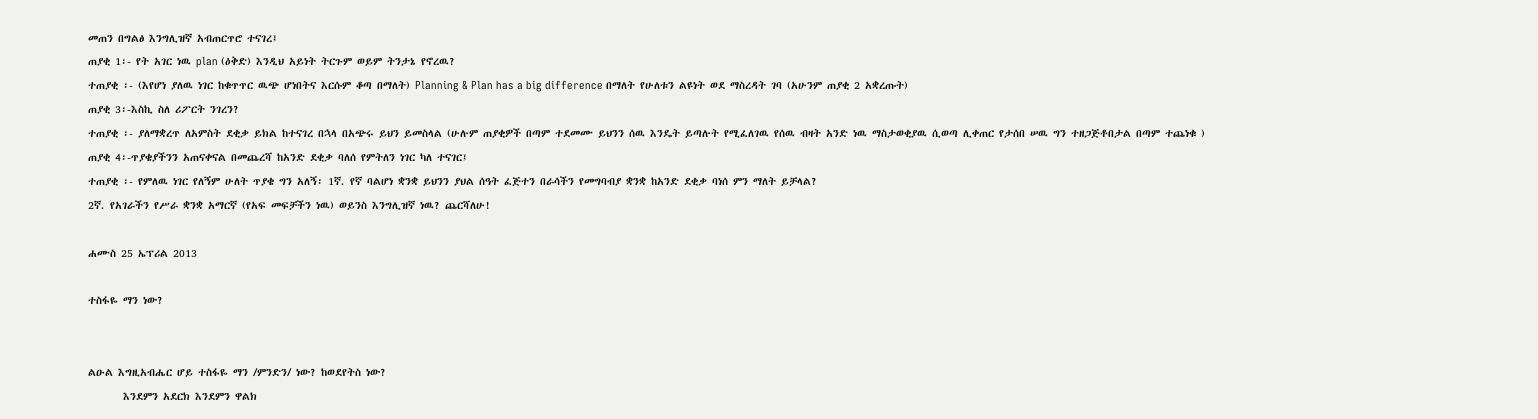መጠን በግልፅ እንግሊዝኛ አብጠርጥሮ ተናገረ፤
ጠያቂ 1፡- የት አገር ነዉ plan (ዕቅድ) እንዲህ አይነት ትርጉም ወይም ትንታኔ የኖረዉ?
ተጠያቂ ፡- (እየሆነ ያለዉ ነገር ከቁጥጥር ዉጭ ሆነበትና እርሱም ቆጣ በማለት) Planning & Plan has a big difference በማለት የሁለቱን ልዩነት ወደ ማስረዳት ገባ (አሁንም ጠያቂ 2 አቋረጡት)
ጠያቂ 3፡-እስኪ ስለ ሪፖርት ንገረን?
ተጠያቂ ፡- ያለማቋረጥ ለአምስት ደቂቃ ይክል ከተናገረ በኋላ በአጭሩ ይህን ይመስላል (ሁሉም ጠያቂዎች በጣም ተደመሙ ይህንን ሰዉ እንዴት ይጣሉት የሚፈለገዉ የሰዉ ብዛት አንድ ነዉ ማስታወቂያዉ ሲወጣ ሊቀጠር የታሰበ ሠዉ ግን ተዘጋጅቶበታል በጣም ተጨነቁ )
ጠያቂ 4፡-ጥያቄያችንን አጠናቀናል በመጨረሻ ከአንድ ደቂቃ ባለሰ የምትለን ነገር ካለ ተናገር፤
ተጠያቂ ፡- የምለዉ ነገር የለኝም ሁለት ጥያቄ ግን አለኝ፡ 1ኛ. የኛ ባልሆነ ቋንቋ ይህንን ያህል ሰዓት ፈጅተን በራሳችን የመግባብያ ቋንቋ ከአንድ ደቂቃ ባነሰ ምን ማለት ይቻላል?
2ኛ. የአገራችን የሥራ ቋንቋ አማርኛ (የአፍ መፍቻችን ነዉ) ወይንስ እንግሊዝኛ ነዉ? ጨርሻለሁ!

ሐሙስ 25 ኤፕሪል 2013

ተስፋዬ ማን ነው?


ልዑል እግዚአብሔር ሆይ ተስፋዬ ማን /ምንድን/ ነው? ከወደየትስ ነው?
       እንደምን አደርክ እንደምን ዋልክ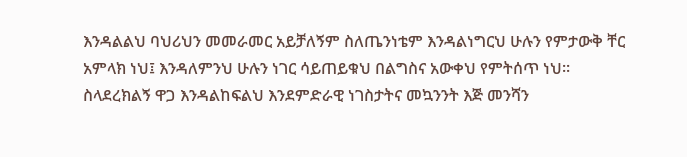እንዳልልህ ባህሪህን መመራመር አይቻለኝም ስለጤንነቴም እንዳልነግርህ ሁሉን የምታውቅ ቸር አምላክ ነህ፤ እንዳለምንህ ሁሉን ነገር ሳይጠይቁህ በልግስና አውቀህ የምትሰጥ ነህ፡፡ ስላደረክልኝ ዋጋ እንዳልከፍልህ እንደምድራዊ ነገስታትና መኳንንት እጅ መንሻን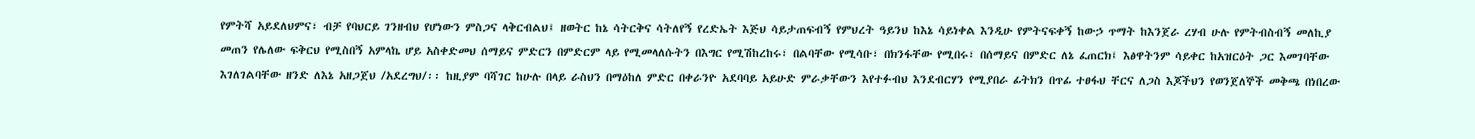የምትሻ አይደለህምና፣ ብቻ የባህርይ ገንዘብህ የሆነውን ምስጋና ላቅርብልህ፤ ዘወትር ከኔ ሳትርቅና ሳትለየኝ የረድኤት እጅህ ሳይታጠፍብኝ የምህረት ዓይንህ ከእኔ ሳይነቀል እንዲሁ የምትናፍቀኝ ከውኃ ጥማት ከእንጀራ ረሃብ ሁሉ የምትብስብኝ መለኪያ መጠን የሌለው ፍቅርህ የሚስበኝ አምላኬ ሆይ አስቀድመህ ሰማይና ምድርን በምድርም ላይ የሚመላለሱትን በእግር የሚሽከረከሩ፣ በልባቸው የሚሳቡ፣ በክንፋቸው የሚበሩ፣ በሰማይና በምድር ለኔ ፈጠርክ፤ እፅዋትንም ሳይቀር ከአዝርዕት ጋር እመገባቸው እገለገልባቸው ዘንድ ለእኔ አዘጋጀህ /አደረግህ/፡፡ ከዚያም ባሻገር ከሁሉ በላይ ራስህን በማዕከለ ምድር በቀራንዮ አደባባይ አይሁድ ምራቃቸውን እየተፉብህ እንደብርሃን የሚያበራ ፊትክን በጥፊ ተፀፋህ ቸርና ለጋስ እጆችህን የወንጀለኞች መቅጫ በነበረው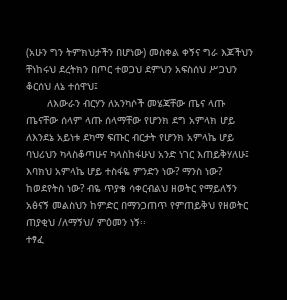(አሁን ግን ትምክህታችን በሆነው) መስቀል ቀኝና ግራ እጆችህን ቸነከሩህ ደረትክን በጦር ተወጋህ ደምህን አፍስሰህ ሥጋህን ቆርሰህ ለኔ ተሰዋህ፤
       ለእውራን ብርሃን ለአንካሶች መሄጃቸው ጤና ላጡ ጤናቸው ሰላም ላጡ ሰላማቸው የሆንክ ደግ አምላክ ሆይ ለእንደኔ አይነቱ ደካማ ፍጡር ብርታት የሆንክ አምላኬ ሆይ ባህሪህን ካላስቆጣሁና ካላስከፋሁህ አንድ ነገር እጠይቅሃለሁ፤ እባክህ አምላኬ ሆይ ተስፋዬ ምንድን ነው? ማንስ ነው? ከወደየትስ ነው? ብዬ ጥያቄ ሳቀርብልህ ዘወትር የማይለኝን አፅናኝ መልስህን ከምድር በማንጋጠጥ የምጠይቅህ የዘወትር ጠያቂህ /ለማኝህ/ ምዕመን ነኝ፡፡
ተፃፈ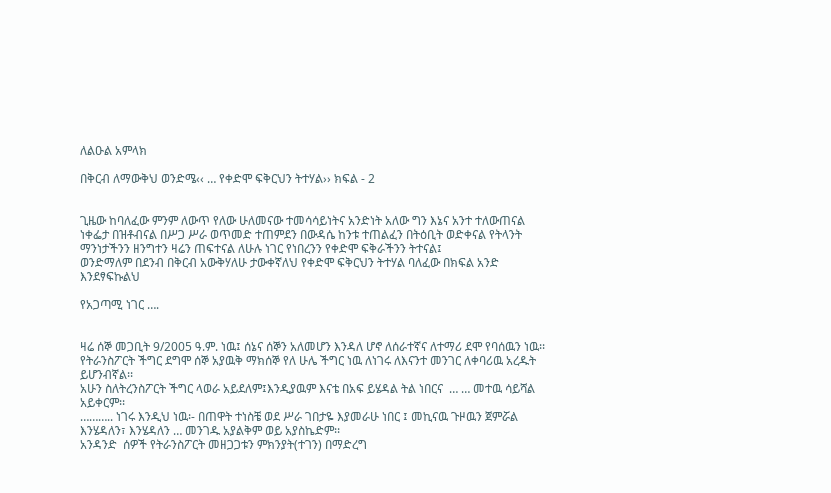ለልዑል አምላክ

በቅርብ ለማውቅህ ወንድሜ‹‹ … የቀድሞ ፍቅርህን ትተሃል›› ክፍል - 2


ጊዜው ከባለፈው ምንም ለውጥ የለው ሁለመናው ተመሳሳይነትና አንድነት አለው ግን እኔና አንተ ተለውጠናል ነቀፌታ በዝቶብናል በሥጋ ሥራ ወጥመድ ተጠምደን በውዳሴ ከንቱ ተጠልፈን በትዕቢት ወድቀናል የትላንት ማንነታችንን ዘንግተን ዛሬን ጠፍተናል ለሁሉ ነገር የነበረንን የቀድሞ ፍቅራችንን ትተናል፤
ወንድማለም በደንብ በቅርብ አውቅሃለሁ ታውቀኛለህ የቀድሞ ፍቅርህን ትተሃል ባለፈው በክፍል አንድ እንደፃፍኩልህ

የአጋጣሚ ነገር ….


ዛሬ ሰኞ መጋቢት 9/2005 ዓ.ም. ነዉ፤ ሰኔና ሰኞን አለመሆን እንዳለ ሆኖ ለሰራተኛና ለተማሪ ደሞ የባሰዉን ነዉ፡፡
የትራንስፖርት ችግር ደግሞ ሰኞ አያዉቅ ማክሰኞ የለ ሁሌ ችግር ነዉ ለነገሩ ለእናንተ መንገር ለቀባሪዉ አረዱት ይሆንብኛል፡፡
አሁን ስለትረንስፖርት ችግር ላወራ አይደለም፤እንዲያዉም እናቴ በአፍ ይሄዳል ትል ነበርና  … … መተዉ ሳይሻል አይቀርም፡፡
……….. ነገሩ እንዲህ ነዉ፡- በጠዋት ተነስቼ ወደ ሥራ ገበታዬ እያመራሁ ነበር ፤ መኪናዉ ጉዞዉን ጀምሯል እንሄዳለን፣ እንሄዳለን … መንገዱ አያልቅም ወይ አያስኬድም፡፡
አንዳንድ  ሰዎች የትራንስፖርት መዘጋጋቱን ምክንያት(ተገን) በማድረግ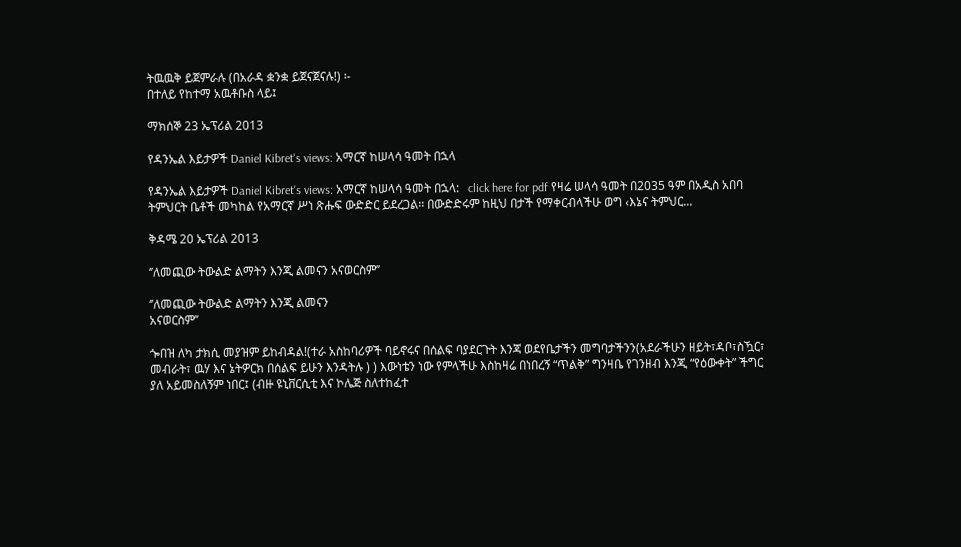ትዉዉቅ ይጀምራሉ (በአራዳ ቋንቋ ይጀናጀናሉ!) ፡-
በተለይ የከተማ አዉቶቡስ ላይ፤

ማክሰኞ 23 ኤፕሪል 2013

የዳንኤል እይታዎች Daniel Kibret's views: አማርኛ ከሠላሳ ዓመት በኋላ

የዳንኤል እይታዎች Daniel Kibret's views: አማርኛ ከሠላሳ ዓመት በኋላ:   click here for pdf የዛሬ ሠላሳ ዓመት በ2035 ዓም በአዲስ አበባ ትምህርት ቤቶች መካከል የአማርኛ ሥነ ጽሑፍ ውድድር ይደረጋል፡፡ በውድድሩም ከዚህ በታች የማቀርብላችሁ ወግ ‹እኔና ትምህር...

ቅዳሜ 20 ኤፕሪል 2013

‘’ለመጪው ትውልድ ልማትን እንጂ ልመናን አናወርስም’’

‘’ለመጪው ትውልድ ልማትን እንጂ ልመናን
አናወርስም’’

ጐበዝ ለካ ታክሲ መያዝም ይከብዳል!(ተራ አስከባሪዎች ባይኖሩና በሰልፍ ባያደርጉት እንጃ ወደየቤታችን መግባታችንን(አደራችሁን ዘይት፣ዳቦ፣ስዃር፣ መብራት፣ ዉሃ እና ኔትዎርክ በሰልፍ ይሁን እንዳትሉ ) ) እውነቴን ነው የምላችሁ እስከዛሬ በነበረኝ “ጥልቅ” ግንዛቤ የገንዘብ እንጂ “የዕውቀት” ችግር ያለ አይመስለኝም ነበር፤ (ብዙ ዩኒቨርሲቲ እና ኮሌጅ ስለተከፈተ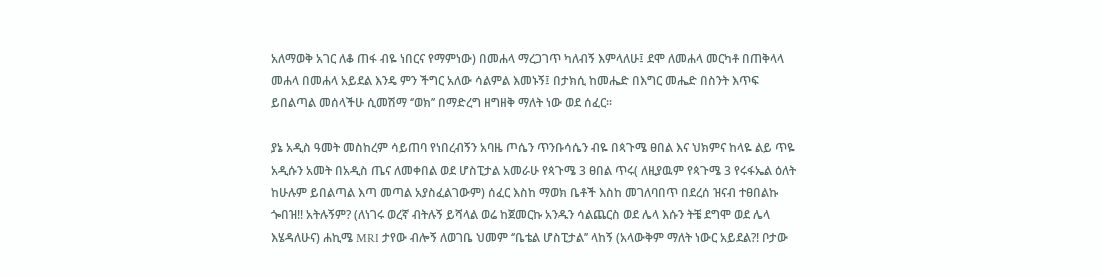አለማወቅ አገር ለቆ ጠፋ ብዬ ነበርና የማምነው) በመሐላ ማረጋገጥ ካለብኝ እምላለሁ፤ ደሞ ለመሐላ መርካቶ በጠቅላላ መሐላ በመሐላ አይደል እንዴ ምን ችግር አለው ሳልምል እመኑኝ፤ በታክሲ ከመሔድ በእግር መሔድ በስንት እጥፍ ይበልጣል መሰላችሁ ሲመሽማ ‘’ወክ’’ በማድረግ ዘግዘቅ ማለት ነው ወደ ሰፈር፡፡

ያኔ አዲስ ዓመት መስከረም ሳይጠባ የነበረብኝን አባዜ ጦሴን ጥንቡሳሴን ብዬ በጳጉሜ ፀበል እና ህክምና ከላዬ ልይ ጥዬ አዲሱን አመት በአዲስ ጤና ለመቀበል ወደ ሆስፒታል አመራሁ የጳጉሜ 3 ፀበል ጥሩ( ለዚያዉም የጳጉሜ 3 የሩፋኤል ዕለት ከሁሉም ይበልጣል እጣ መጣል አያስፈልገውም) ሰፈር እስከ ማወክ ቤቶች እስከ መገለባበጥ በደረሰ ዝናብ ተፀበልኩ ጐበዝ!! አትሉኝም? (ለነገሩ ወረኛ ብትሉኝ ይሻላል ወሬ ከጀመርኩ አንዱን ሳልጨርስ ወደ ሌላ እሱን ትቼ ደግሞ ወደ ሌላ እሄዳለሁና) ሐኪሜ MRI ታየው ብሎኝ ለወገቤ ህመም ‘’ቤቴል ሆስፒታል’’ ላከኝ (አላውቅም ማለት ነውር አይደል?! ቦታው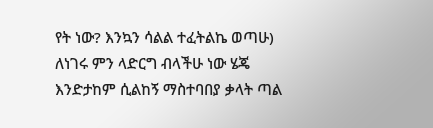የት ነው? እንኳን ሳልል ተፈትልኬ ወጣሁ) ለነገሩ ምን ላድርግ ብላችሁ ነው ሄጄ እንድታከም ሲልከኝ ማስተባበያ ቃላት ጣል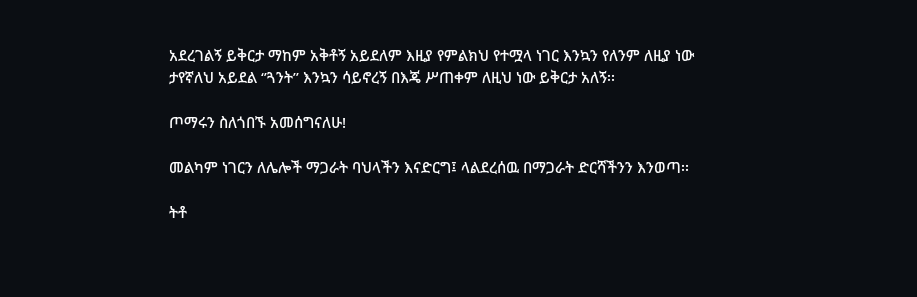አደረገልኝ ይቅርታ ማከም አቅቶኝ አይደለም እዚያ የምልክህ የተሟላ ነገር እንኳን የለንም ለዚያ ነው ታየኛለህ አይደል ‘’ጓንት’’ እንኳን ሳይኖረኝ በእጄ ሥጠቀም ለዚህ ነው ይቅርታ አለኝ፡፡

ጦማሩን ስለጎበኙ አመሰግናለሁ!

መልካም ነገርን ለሌሎች ማጋራት ባህላችን እናድርግ፤ ላልደረሰዉ በማጋራት ድርሻችንን እንወጣ፡፡

ትቶ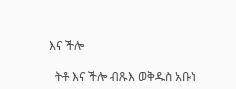እና ችሎ

  ትቶ እና ችሎ ብጹእ ወቅዱስ አቡነ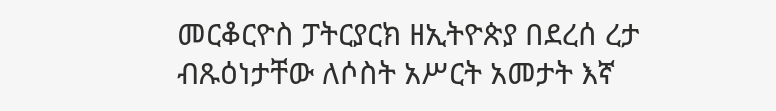መርቆርዮስ ፓትርያርክ ዘኢትዮጵያ በደረሰ ረታ ብጹዕነታቸው ለሶስት አሥርት አመታት እኛ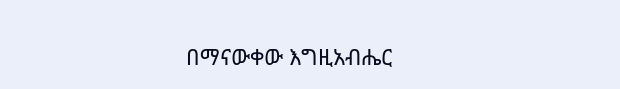በማናውቀው እግዚአብሔር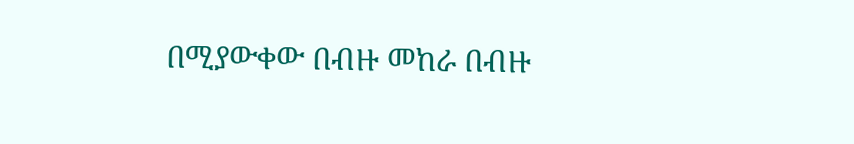በሚያውቀው በብዙ መከራ በብዙ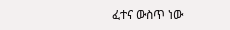ፈተና ውስጥ ነው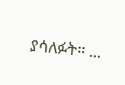ያሳለፉት። ...